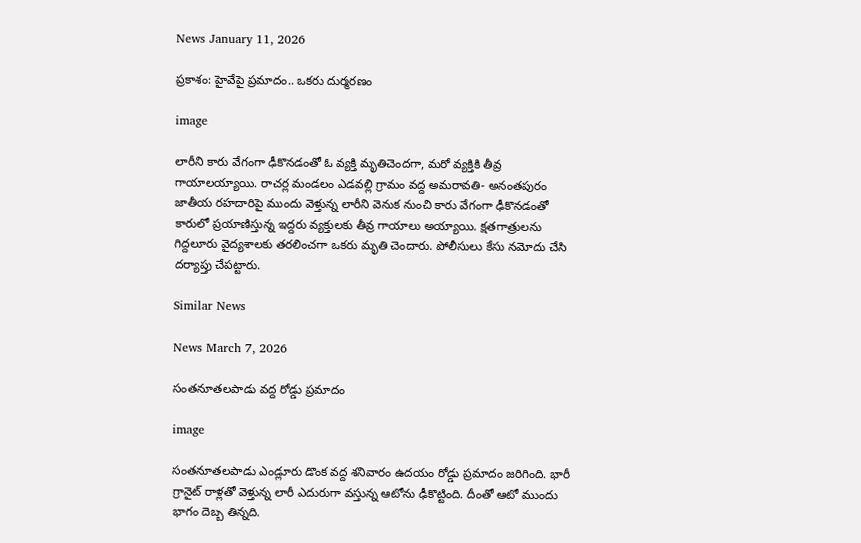News January 11, 2026

ప్రకాశం: హైవేపై ప్రమాదం.. ఒకరు దుర్మరణం

image

లారీని కారు వేగంగా ఢీకొనడంతో ఓ వ్యక్తి మృతిచెందగా, మరో వ్యక్తికి తీవ్ర గాయాలయ్యాయి. రాచర్ల మండలం ఎడవల్లి గ్రామం వద్ద అమరావతి- అనంతపురం జాతీయ రహదారిపై ముందు వెళ్తున్న లారీని వెనుక నుంచి కారు వేగంగా ఢీకొనడంతో కారులో ప్రయాణిస్తున్న ఇద్దరు వ్యక్తులకు తీవ్ర గాయాలు అయ్యాయి. క్షతగాత్రులను గిద్దలూరు వైద్యశాలకు తరలించగా ఒకరు మృతి చెందారు. పోలీసులు కేసు నమోదు చేసి దర్యాప్తు చేపట్టారు.

Similar News

News March 7, 2026

సంతనూతలపాడు వద్ద రోడ్డు ప్రమాదం

image

సంతనూతలపాడు ఎండ్లూరు డొంక వద్ద శనివారం ఉదయం రోడ్డు ప్రమాదం జరిగింది. భారీ గ్రానైట్ రాళ్లతో వెళ్తున్న లారీ ఎదురుగా వస్తున్న ఆటోను ఢీకొట్టింది. దీంతో ఆటో ముందు భాగం దెబ్బ తిన్నది.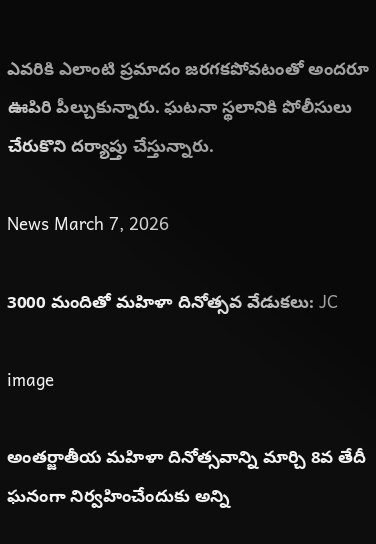ఎవరికి ఎలాంటి ప్రమాదం జరగకపోవటంతో అందరూ ఊపిరి పీల్చుకున్నారు. ఘటనా స్థలానికి పోలీసులు చేరుకొని దర్యాప్తు చేస్తున్నారు.

News March 7, 2026

3000 మందితో మహిళా దినోత్సవ వేడుకలు: JC

image

అంతర్జాతీయ మహిళా దినోత్సవాన్ని మార్చి 8వ తేదీ ఘనంగా నిర్వహించేందుకు అన్ని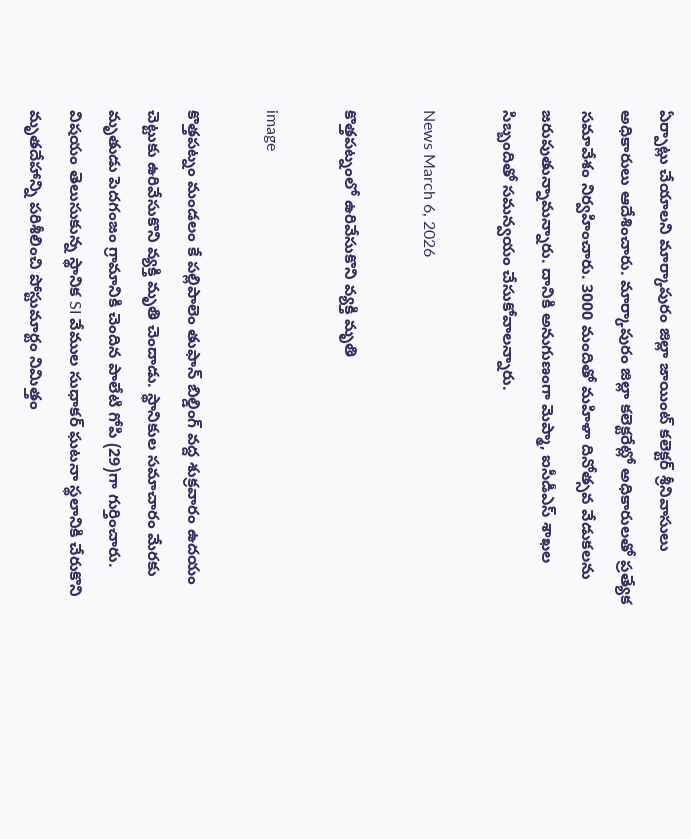ఏర్పాట్లు చేయాలని మార్కాపురం జిల్లా జాయింట్ కలెక్టర్ శ్రీనివాసులు అధికారులు ఆదేశించారు. మార్కాపురం జిల్లా కలెక్టరేట్లో అధికారులతో ప్రత్యేక సమావేశం నిర్వహించారు. 3000 మందితో మహిళా దినోత్సవ వేడుకలను జరుపుతున్నామన్నారు. దానికి అనుగుణంగా మెప్మా, ఐసీడీఎస్ శాఖల సిబ్బందితో సమన్వయం చేసుకోవాలన్నారు.

News March 6, 2026

కొత్తపట్నంలో ఉరివేసుకొని వ్యక్తి మృతి

image

కొత్తపట్నం మండలం కే పల్లిపాలెం తుఫాన్ బిల్డింగ్ వద్ద శుక్రవారం ఉదయం చెట్టుకు ఉరివేసుకొని వ్యక్తి మృతి చెందాడు. స్థానికుల సమాచారం మేరకు మృతుడు పెదగంజం గ్రామానికి చెందిన పాలేటి గోపి (29)గా గుర్తించారు. విషయం తెలుసుకున్న స్థానిక SI వేముల సుధాకర్ ఘటనా స్థలానికి చేరుకొని మృతదేహాన్ని పరిశీలించి పోస్టుమార్టం నిమిత్తం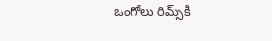ఒంగోలు రిమ్స్‌కి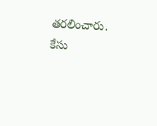తరలించారు. కేసు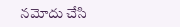నమోదు చేసి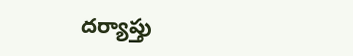దర్యాప్తు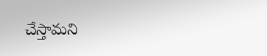చేస్తామని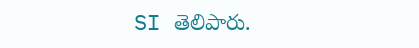SI తెలిపారు.